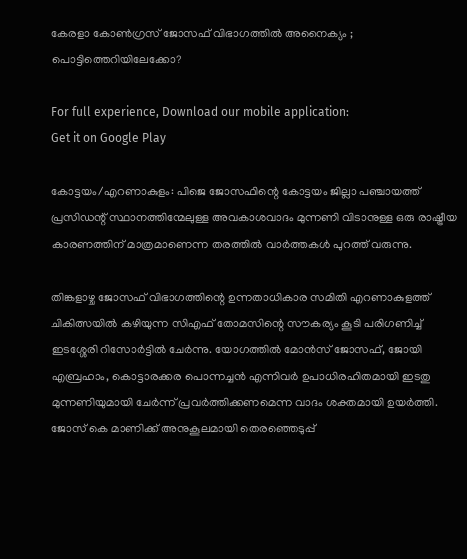കേരളാ കോൺഗ്രസ്‌ ജോസഫ് വിഭാഗത്തിൽ അനൈക്യം ; പൊട്ടിത്തെറിയിലേക്കോ?

For full experience, Download our mobile application:
Get it on Google Play

കോട്ടയം/എറണാകുളം: പിജെ ജോസഫിന്റെ കോട്ടയം ജില്ലാ പഞ്ചായത്ത്‌ പ്രസിഡന്റ്‌ സ്ഥാനത്തിന്മേലുള്ള അവകാശവാദം മുന്നണി വിടാനുള്ള ഒരു രാഷ്ട്രീയ കാരണത്തിന് മാത്രമാണെന്ന തരത്തിൽ വാർത്തകൾ പുറത്ത് വരുന്നു.

തിങ്കളാഴ്ച ജോസഫ് വിഭാഗത്തിന്റെ ഉന്നതാധികാര സമിതി എറണാകുളത്ത് ചികിത്സയിൽ കഴിയുന്ന സിഎഫ് തോമസിന്റെ സൗകര്യം കൂടി പരിഗണിച്ച് ഇടശ്ശേരി റിസോർട്ടിൽ ചേർന്നു. യോഗത്തിൽ മോൻസ് ജോസഫ്, ജോയി എബ്രഹാം, കൊട്ടാരക്കര പൊന്നച്ചൻ എന്നിവർ ഉപാധിരഹിതമായി ഇടതു മുന്നണിയുമായി ചേർന്ന് പ്രവർത്തിക്കണമെന്ന വാദം ശക്തമായി ഉയർത്തി. ജോസ് കെ മാണിക്ക് അനുകൂലമായി തെരഞ്ഞെടുപ്പ്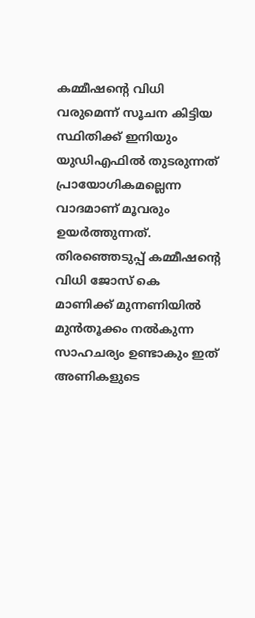കമ്മീഷന്റെ വിധി വരുമെന്ന് സൂചന കിട്ടിയ സ്ഥിതിക്ക് ഇനിയും യുഡിഎഫിൽ തുടരുന്നത് പ്രായോഗികമല്ലെന്ന വാദമാണ് മൂവരും ഉയർത്തുന്നത്. തിരഞ്ഞെടുപ്പ് കമ്മീഷന്റെ വിധി ജോസ് കെ മാണിക്ക് മുന്നണിയിൽ മുൻ‌തൂക്കം നൽകുന്ന സാഹചര്യം ഉണ്ടാകും ഇത് അണികളുടെ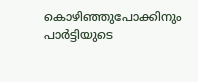കൊഴിഞ്ഞുപോക്കിനും പാർട്ടിയുടെ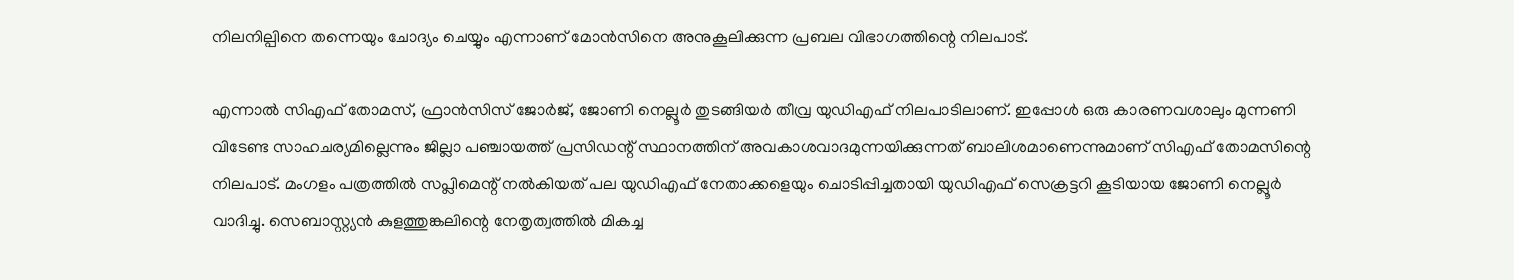നിലനില്പിനെ തന്നെയും ചോദ്യം ചെയ്യും എന്നാണ് മോൻസിനെ അനുകൂലിക്കുന്ന പ്രബല വിഭാഗത്തിന്റെ നിലപാട്.

എന്നാൽ സിഎഫ് തോമസ്, ഫ്രാൻസിസ് ജോർജ്, ജോണി നെല്ലൂർ തുടങ്ങിയർ തീവ്ര യുഡിഎഫ് നിലപാടിലാണ്. ഇപ്പോൾ ഒരു കാരണവശാലും മുന്നണി വിടേണ്ട സാഹചര്യമില്ലെന്നും ജില്ലാ പഞ്ചായത്ത്‌ പ്രസിഡന്റ് സ്ഥാനത്തിന് അവകാശവാദമുന്നയിക്കുന്നത് ബാലിശമാണെന്നുമാണ് സിഎഫ് തോമസിന്റെ നിലപാട്. മംഗളം പത്രത്തിൽ സപ്ലിമെന്റ് നൽകിയത് പല യുഡിഎഫ് നേതാക്കളെയും ചൊടിപ്പിച്ചതായി യുഡിഎഫ് സെക്രട്ടറി കൂടിയായ ജോണി നെല്ലൂർ വാദിച്ചു. സെബാസ്റ്റ്യൻ കുളത്തുങ്കലിന്റെ നേതൃത്വത്തിൽ മികച്ച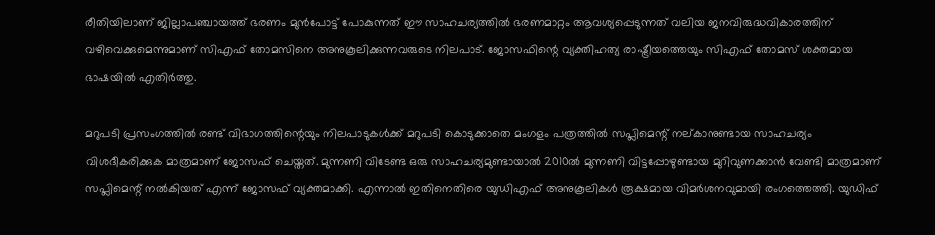രീതിയിലാണ് ജില്ലാപഞ്ചായത്ത് ഭരണം മുൻപോട്ട് പോകുന്നത് ഈ സാഹചര്യത്തിൽ ഭരണമാറ്റം ആവശ്യപ്പെടുന്നത് വലിയ ജനവിരുദ്ധവികാരത്തിന് വഴിവെക്കുമെന്നുമാണ് സിഎഫ് തോമസിനെ അനുകൂലിക്കുന്നവരുടെ നിലപാട്. ജോസഫിന്റെ വ്യക്തിഹത്യ രാഷ്ട്രീയത്തെയും സിഎഫ് തോമസ് ശക്തമായ ഭാഷയിൽ എതിർത്തു.

മറുപടി പ്രസംഗത്തിൽ രണ്ട് വിഭാഗത്തിന്റെയും നിലപാടുകൾക്ക് മറുപടി കൊടുക്കാതെ മംഗളം പത്രത്തിൽ സപ്ലിമെന്റ് നല്കാനുണ്ടായ സാഹചര്യം വിശദീകരിക്കുക മാത്രമാണ് ജോസഫ് ചെയ്തത്. മുന്നണി വിടേണ്ട ഒരു സാഹചര്യമുണ്ടായാൽ 2010ൽ മുന്നണി വിട്ടപ്പോഴുണ്ടായ മുറിവുണക്കാൻ വേണ്ടി മാത്രമാണ് സപ്ലിമെന്റ് നൽകിയത് എന്ന് ജോസഫ് വ്യക്തമാക്കി. എന്നാൽ ഇതിനെതിരെ യുഡിഎഫ് അനുകൂലികൾ രൂക്ഷമായ വിമർശനവുമായി രംഗത്തെത്തി. യുഡിഫ്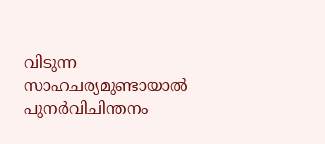വിടുന്ന സാഹചര്യമുണ്ടായാൽ പുനർവിചിന്തനം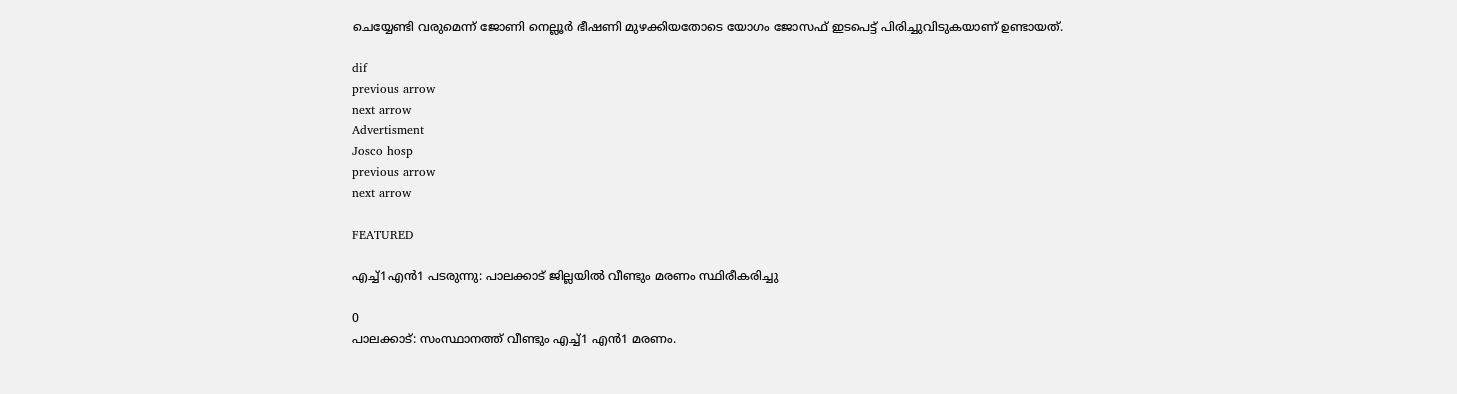ചെയ്യേണ്ടി വരുമെന്ന് ജോണി നെല്ലൂർ ഭീഷണി മുഴക്കിയതോടെ യോഗം ജോസഫ് ഇടപെട്ട് പിരിച്ചുവിടുകയാണ് ഉണ്ടായത്.

dif
previous arrow
next arrow
Advertisment
Josco hosp
previous arrow
next arrow

FEATURED

എച്ച്1എൻ1 പടരുന്നു: പാലക്കാട് ജില്ലയിൽ വീണ്ടും മരണം സ്ഥിരീകരിച്ചു

0
പാലക്കാട്: സംസ്ഥാനത്ത് വീണ്ടും എച്ച്1 എന്‍1 മരണം.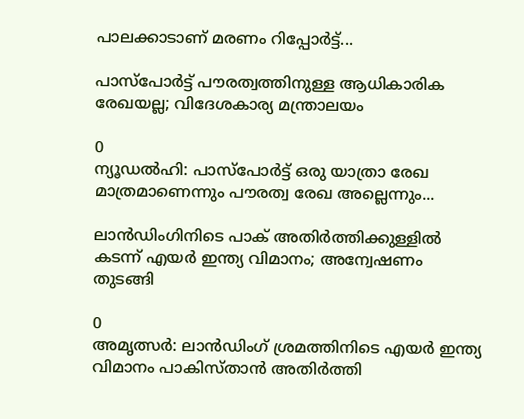പാലക്കാടാണ് മരണം റിപ്പോര്‍ട്ട്...

പാസ്‌പോർട്ട് പൗരത്വത്തിനുള്ള ആധികാരിക രേഖയല്ല; വിദേശകാര്യ മന്ത്രാലയം

0
ന്യൂഡല്‍ഹി: പാസ്‌പോർട്ട് ഒരു യാത്രാ രേഖ മാത്രമാണെന്നും പൗരത്വ രേഖ അല്ലെന്നും...

ലാൻഡിംഗിനിടെ പാക് അതിർത്തിക്കുള്ളിൽ കടന്ന് എയർ ഇന്ത്യ വിമാനം; അന്വേഷണം തുടങ്ങി

0
അമൃത്സർ: ലാൻഡിംഗ് ശ്രമത്തിനിടെ എയർ ഇന്ത്യ വിമാനം പാകിസ്താൻ അതിർത്തി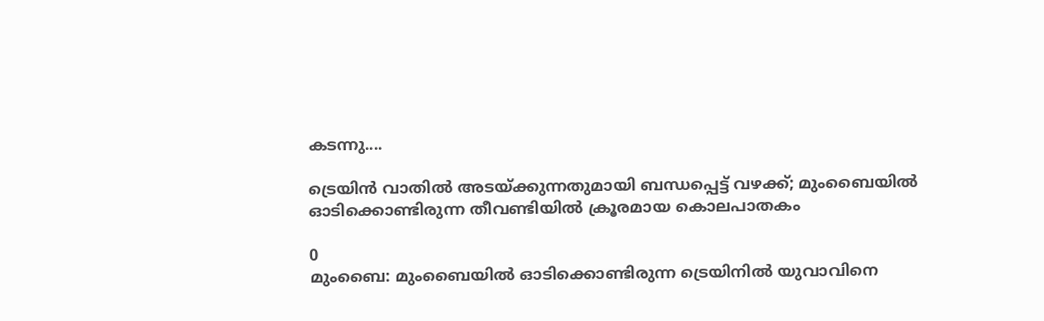കടന്നു....

ട്രെയിൻ വാതിൽ അടയ്ക്കുന്നതുമായി ബന്ധപ്പെട്ട് വഴക്ക്; മുംബൈയിൽ ഓടിക്കൊണ്ടിരുന്ന തീവണ്ടിയിൽ ക്രൂരമായ കൊലപാതകം

0
മുംബൈ: മുംബൈയില്‍ ഓടിക്കൊണ്ടിരുന്ന ട്രെയിനില്‍ യുവാവിനെ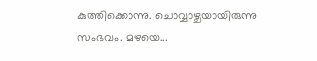കുത്തിക്കൊന്നു. ചൊവ്വാഴ്ചയായിരുന്നു സംഭവം. മഴയെ...